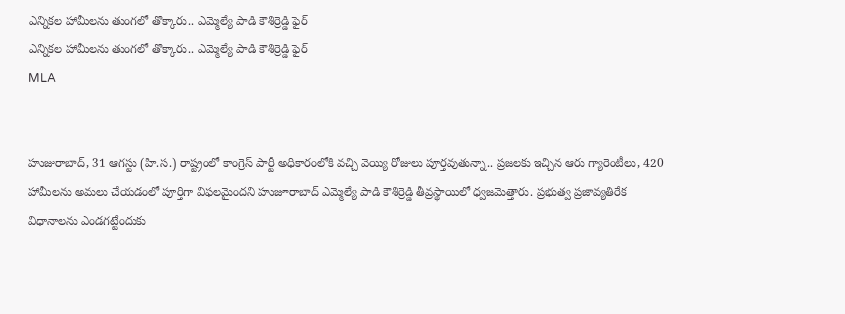ఎన్నికల హామీలను తుంగలో తొక్కారు.. ఎమ్మెల్యే పాడి కౌశిర్రెడ్డి ఫైర్
ఎన్నికల హామీలను తుంగలో తొక్కారు.. ఎమ్మెల్యే పాడి కౌశిర్రెడ్డి ఫైర్
MLA


హుజురాబాద్, 31 ఆగస్టు (హి.స.) రాష్ట్రంలో కాంగ్రెస్ పార్టీ అధికారంలోకి వచ్చి వెయ్యి రోజులు పూర్తవుతున్నా.. ప్రజలకు ఇచ్చిన ఆరు గ్యారెంటీలు, 420 హామీలను అమలు చేయడంలో పూర్తిగా విఫలమైందని హుజూరాబాద్ ఎమ్మెల్యే పాడి కౌశిర్రెడ్డి తీవ్రస్థాయిలో ధ్వజమెత్తారు. ప్రభుత్వ ప్రజావ్యతిరేక విధానాలను ఎండగట్టేందుకు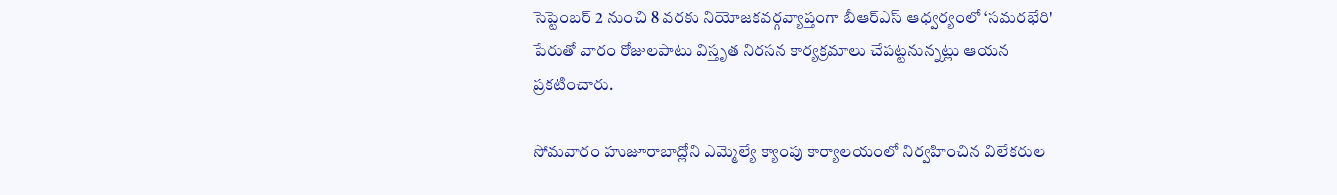సెప్టెంబర్ 2 నుంచి 8 వరకు నియోజకవర్గవ్యాప్తంగా బీఆర్ఎస్ ఆధ్వర్యంలో ‘సమరభేరి' పేరుతో వారం రోజులపాటు విస్తృత నిరసన కార్యక్రమాలు చేపట్టనున్నట్లు ఆయన ప్రకటించారు.

సోమవారం హుజూరాబాద్లోని ఎమ్మెల్యే క్యాంపు కార్యాలయంలో నిర్వహించిన విలేకరుల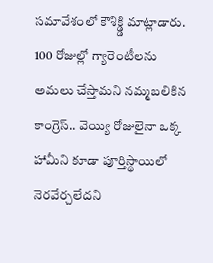సమావేశంలో కౌశిక్డ్డి మాట్లాడారు. 100 రోజుల్లో గ్యారెంటీలను అమలు చేస్తామని నమ్మబలికిన కాంగ్రెస్.. వెయ్యి రోజులైనా ఒక్క హామీని కూడా పూర్తిస్థాయిలో నెరవేర్చలేదని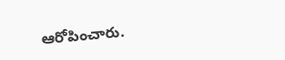ఆరోపించారు.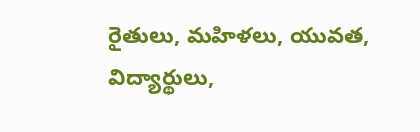రైతులు, మహిళలు, యువత, విద్యార్థులు,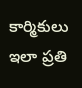కార్మికులు ఇలా ప్రతి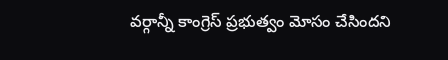వర్గాన్నీ కాంగ్రెస్ ప్రభుత్వం మోసం చేసిందని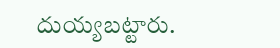దుయ్యబట్టారు.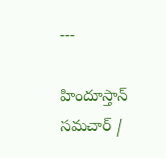---

హిందూస్తాన్ సమచార్ /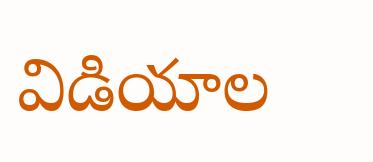విడియాల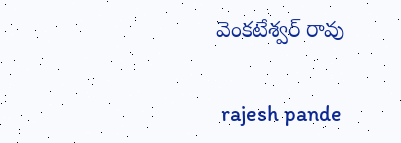వెంకటేశ్వర్ రావు


 rajesh pande